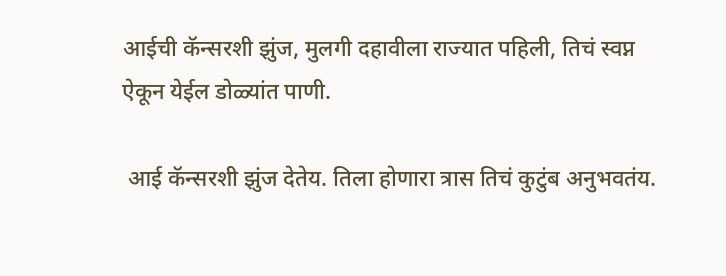आईची कॅन्सरशी झुंज, मुलगी दहावीला राज्यात पहिली, तिचं स्वप्न ऐकून येईल डोळ्यांत पाणी.

 आई कॅन्सरशी झुंज देतेय. तिला होणारा त्रास तिचं कुटुंब अनुभवतंय.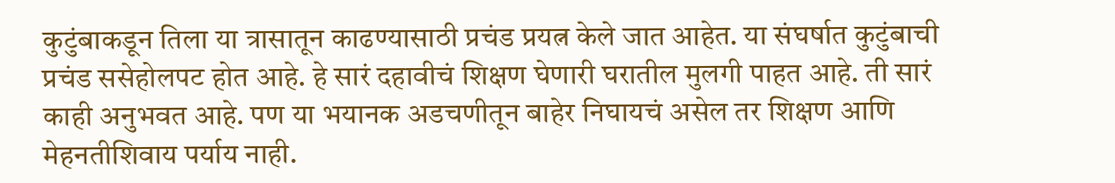कुटुंबाकडून तिला या त्रासातून काढण्यासाठी प्रचंड प्रयत्न केले जात आहेत. या संघर्षात कुटुंबाची प्रचंड ससेहोलपट होत आहे. हे सारं दहावीचं शिक्षण घेणारी घरातील मुलगी पाहत आहे. ती सारं काही अनुभवत आहे. पण या भयानक अडचणीतून बाहेर निघायचं असेल तर शिक्षण आणि मेहनतीशिवाय पर्याय नाही.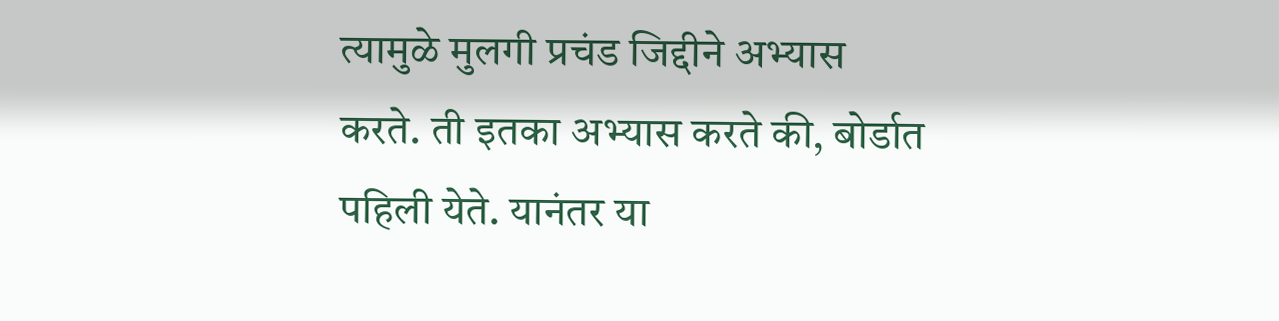त्यामुळे मुलगी प्रचंड जिद्दीने अभ्यास करते. ती इतका अभ्यास करते की, बोर्डात पहिली येते. यानंतर या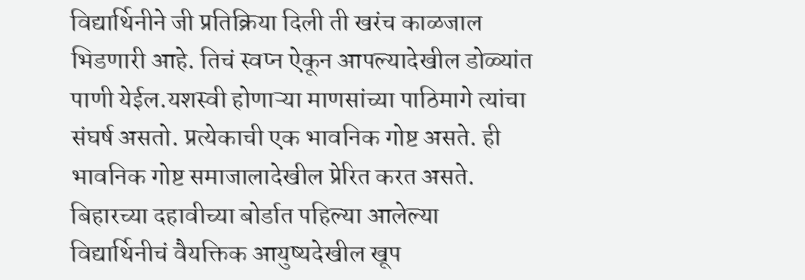विद्यार्थिनीने जी प्रतिक्रिया दिली ती खरंच काळजाल भिडणारी आहे. तिचं स्वप्न ऐकून आपल्यादेखील डोळ्यांत पाणी येईल.यशस्वी होणाऱ्या माणसांच्या पाठिमागे त्यांचा संघर्ष असतो. प्रत्येकाची एक भावनिक गोष्ट असते. ही भावनिक गोष्ट समाजालादेखील प्रेरित करत असते. बिहारच्या दहावीच्या बोर्डात पहिल्या आलेल्या विद्यार्थिनीचं वैयक्तिक आयुष्यदेखील खूप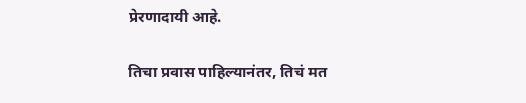प्रेरणादायी आहे.

तिचा प्रवास पाहिल्यानंतर, तिचं मत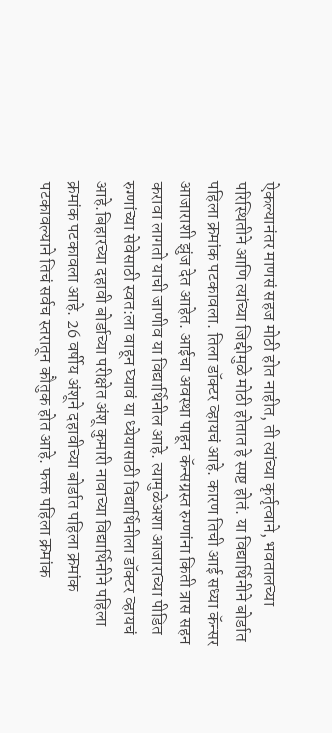ऐकल्यानंतर माणसं सहज मोठी होत नाहीत, ती त्यांच्या कृर्तृत्वाने, भवतालच्या परिस्थितीने आणि त्यांच्या जिद्दीमुळे मोठी होतात हे स्पष्ट होतं. या विद्यार्थिनीने बोर्डात पहिला क्रमांक पटकावला. तिला डॉक्टर व्हायचं आहे. कारण तिची आई सध्या कॅन्सर आजाराशी झुंज देत आहेत. आईचा अवस्था पाहून कॅन्सग्रस्त रुग्णांना किती त्रास सहन करावा लागतो याची जाणीव या विद्यार्थिनील आहे. त्यामुळेअशा आजाराच्या पीडित रुग्णांच्या सेवेसाठी स्वत:ला वाहून घ्यावं या ध्येयासाठी विद्यार्थिनीला डॉक्टर व्हायचं आहे.बिहारच्या दहावी बोर्डाच्या परीक्षेत अंशू कुमारी नावाच्या विद्यार्थिनीने पहिला क्रमांक पटकावला आहे. 26 वर्षीय अंशूने दहावीच्या बोर्डात पहिला क्रमांक पटकावल्याने तिचं सर्वच स्तरातून कौतुक होत आहे. फक्त पहिला क्रमांक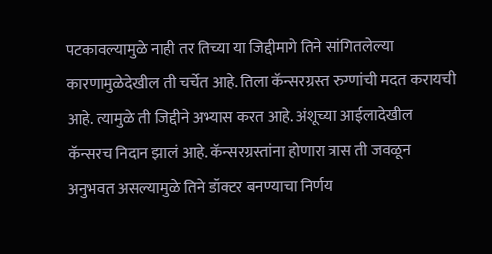पटकावल्यामुळे नाही तर तिच्या या जिद्दीमागे तिने सांगितलेल्या कारणामुळेदेखील ती चर्चेत आहे. तिला कॅन्सरग्रस्त रुग्णांची मदत करायची आहे. त्यामुळे ती जिद्दीने अभ्यास करत आहे. अंशूच्या आईलादेखील कॅन्सरच निदान झालं आहे. कॅन्सरग्रस्तांना होणारा त्रास ती जवळून अनुभवत असल्यामुळे तिने डॉक्टर बनण्याचा निर्णय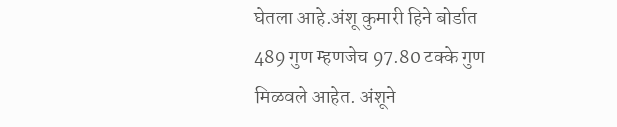घेतला आहे.अंशू कुमारी हिने बोर्डात 489 गुण म्हणजेच 97.80 टक्के गुण मिळवले आहेत. अंशूने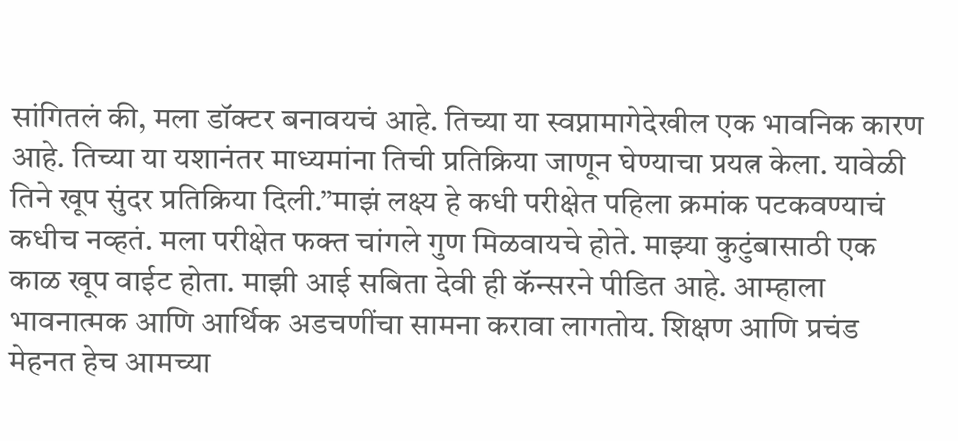सांगितलं की, मला डॉक्टर बनावयचं आहे. तिच्या या स्वप्नामागेदेखील एक भावनिक कारण आहे. तिच्या या यशानंतर माध्यमांना तिची प्रतिक्रिया जाणून घेण्याचा प्रयत्न केला. यावेळी तिने खूप सुंदर प्रतिक्रिया दिली.”माझं लक्ष्य हे कधी परीक्षेत पहिला क्रमांक पटकवण्याचं कधीच नव्हतं. मला परीक्षेत फक्त चांगले गुण मिळवायचे होते. माझ्या कुटुंबासाठी एक काळ खूप वाईट होता. माझी आई सबिता देवी ही कॅन्सरने पीडित आहे. आम्हाला भावनात्मक आणि आर्थिक अडचणींचा सामना करावा लागतोय. शिक्षण आणि प्रचंड मेहनत हेच आमच्या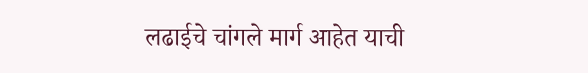लढाईचे चांगले मार्ग आहेत याची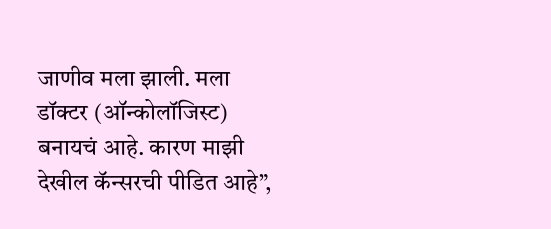जाणीव मला झाली. मला डॉक्टर (ऑन्कोलॉजिस्ट) बनायचं आहे. कारण माझी देखील कॅन्सरची पीडित आहे”,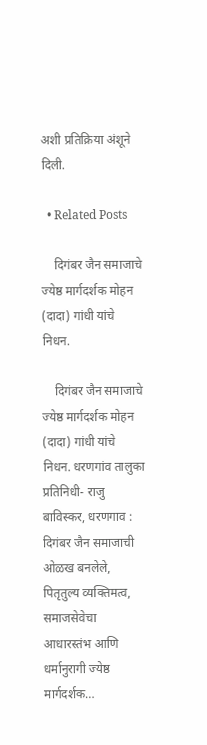अशी प्रतिक्रिया अंशूने दिली.

  • Related Posts

    दिगंबर जैन समाजाचे ज्येष्ठ मार्गदर्शक मोहन (दादा) गांधी यांचे निधन.

    दिगंबर जैन समाजाचे ज्येष्ठ मार्गदर्शक मोहन (दादा) गांधी यांचे निधन. धरणगांव तालुका प्रतिनिधी- राजु बाविस्कर, धरणगाव : दिगंबर जैन समाजाची ओळख बनलेले, पितृतुल्य व्यक्तिमत्व, समाजसेवेचा आधारस्तंभ आणि धर्मानुरागी ज्येष्ठ मार्गदर्शक…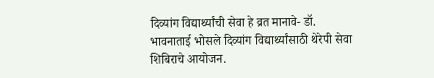दिव्यांग विद्यार्थ्यांची सेवा हे व्रत मानावे- डॉ. भावनाताई भोसले दिव्यांग विद्यार्थ्यांसाठी थेरेपी सेवा शिबिराचे आयोजन.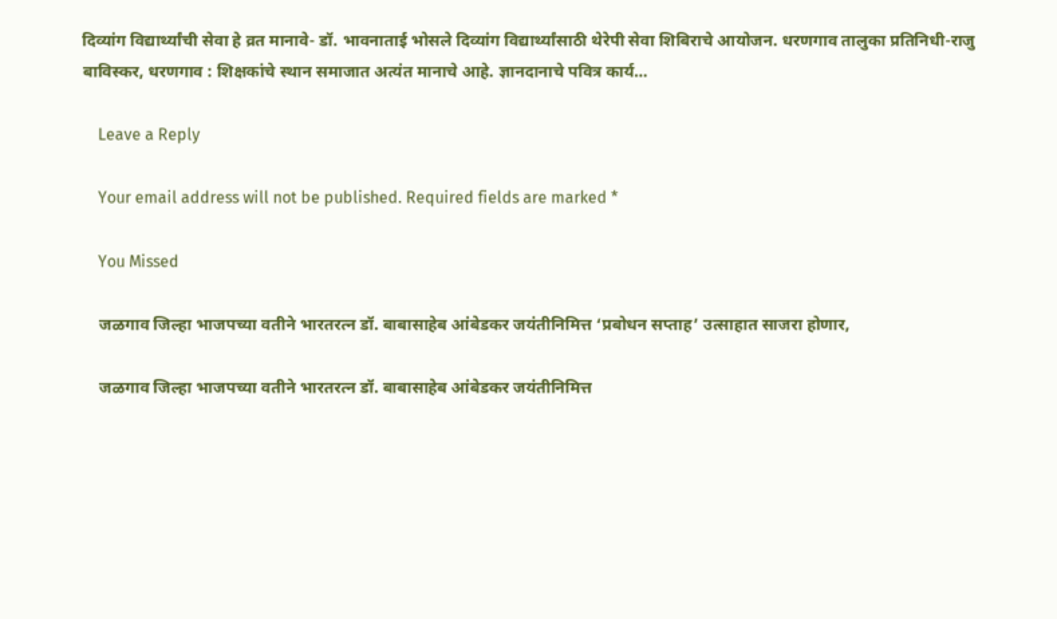दिव्यांग विद्यार्थ्यांची सेवा हे व्रत मानावे- डॉ. भावनाताई भोसले दिव्यांग विद्यार्थ्यांसाठी थेरेपी सेवा शिबिराचे आयोजन. धरणगाव तालुका प्रतिनिधी-राजु बाविस्कर, धरणगाव : शिक्षकांचे स्थान समाजात अत्यंत मानाचे आहे. ज्ञानदानाचे पवित्र कार्य…

    Leave a Reply

    Your email address will not be published. Required fields are marked *

    You Missed

    जळगाव जिल्हा भाजपच्या वतीने भारतरत्न डॉ. बाबासाहेब आंबेडकर जयंतीनिमित्त ‘प्रबोधन सप्ताह’ उत्साहात साजरा होणार,

    जळगाव जिल्हा भाजपच्या वतीने भारतरत्न डॉ. बाबासाहेब आंबेडकर जयंतीनिमित्त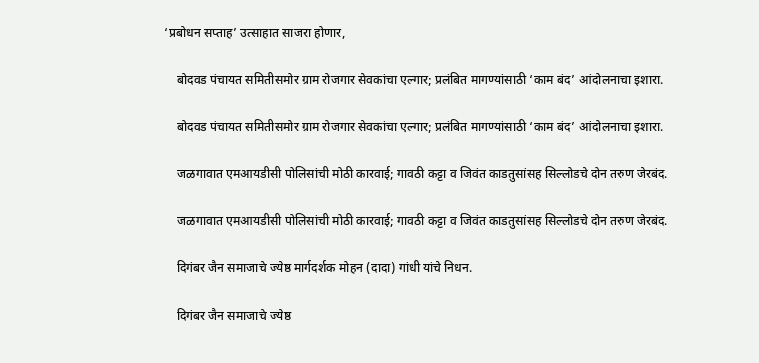‘प्रबोधन सप्ताह’ उत्साहात साजरा होणार,

    बोदवड पंचायत समितीसमोर ग्राम रोजगार सेवकांचा एल्गार; प्रलंबित मागण्यांसाठी ‘काम बंद’ आंदोलनाचा इशारा.

    बोदवड पंचायत समितीसमोर ग्राम रोजगार सेवकांचा एल्गार; प्रलंबित मागण्यांसाठी ‘काम बंद’ आंदोलनाचा इशारा.

    जळगावात एमआयडीसी पोलिसांची मोठी कारवाई; गावठी कट्टा व जिवंत काडतुसांसह सिल्लोडचे दोन तरुण जेरबंद.

    जळगावात एमआयडीसी पोलिसांची मोठी कारवाई; गावठी कट्टा व जिवंत काडतुसांसह सिल्लोडचे दोन तरुण जेरबंद.

    दिगंबर जैन समाजाचे ज्येष्ठ मार्गदर्शक मोहन (दादा) गांधी यांचे निधन.

    दिगंबर जैन समाजाचे ज्येष्ठ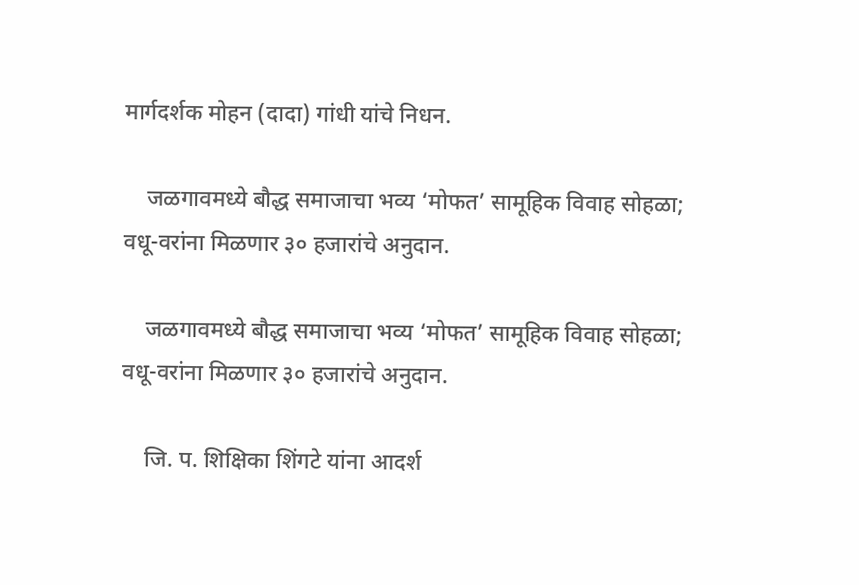मार्गदर्शक मोहन (दादा) गांधी यांचे निधन.

    जळगावमध्ये बौद्ध समाजाचा भव्य ‘मोफत’ सामूहिक विवाह सोहळा; वधू-वरांना मिळणार ३० हजारांचे अनुदान.

    जळगावमध्ये बौद्ध समाजाचा भव्य ‘मोफत’ सामूहिक विवाह सोहळा; वधू-वरांना मिळणार ३० हजारांचे अनुदान.

    जि. प. शिक्षिका शिंगटे यांना आदर्श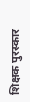शिक्षक पुरस्कार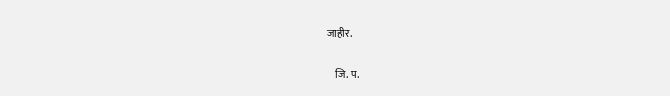जाहीर.

    जि. प.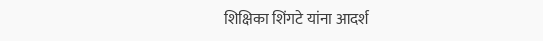शिक्षिका शिंगटे यांना आदर्श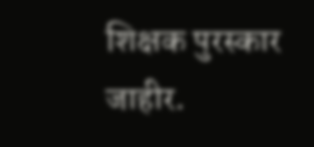शिक्षक पुरस्कार जाहीर.